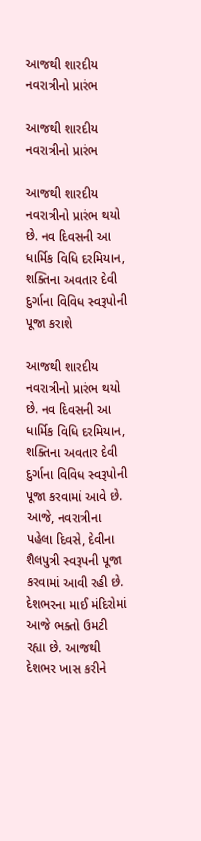આજથી શારદીય નવરાત્રીનો પ્રારંભ

આજથી શારદીય નવરાત્રીનો પ્રારંભ

આજથી શારદીય નવરાત્રીનો પ્રારંભ થયો છે. નવ દિવસની આ ધાર્મિક વિધિ દરમિયાન, શક્તિના અવતાર દેવી દુર્ગાના વિવિધ સ્વરૂપોની પૂજા કરાશે

આજથી શારદીય નવરાત્રીનો પ્રારંભ થયો છે. નવ દિવસની આ ધાર્મિક વિધિ દરમિયાન, શક્તિના અવતાર દેવી દુર્ગાના વિવિધ સ્વરૂપોની પૂજા કરવામાં આવે છે. આજે, નવરાત્રીના પહેલા દિવસે, દેવીના શૈલપુત્રી સ્વરૂપની પૂજા કરવામાં આવી રહી છે. દેશભરના માઈ મંદિરોમાં આજે ભક્તો ઉમટી રહ્યા છે. આજથી દેશભર ખાસ કરીને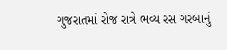ગુજરાતમાં રોજ રાત્રે ભવ્ય રસ ગરબાનું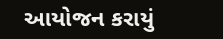આયોજન કરાયું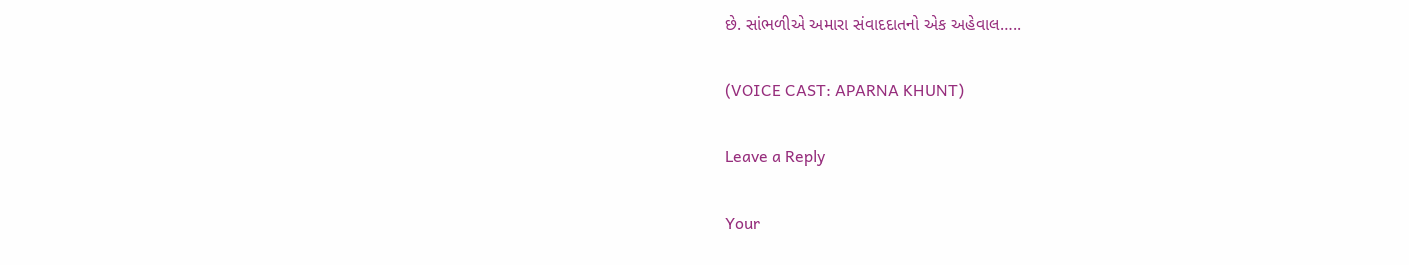છે. સાંભળીએ અમારા સંવાદદાતનો એક અહેવાલ…..

(VOICE CAST: APARNA KHUNT)

Leave a Reply

Your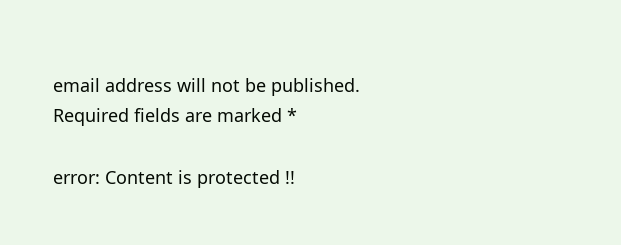email address will not be published. Required fields are marked *

error: Content is protected !!